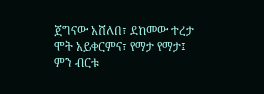ጀግናው አሸለበ፣ ደከመው ተረታ ሞት አይቀርምና፣ የማታ የማታ፤ ምን ብርቱ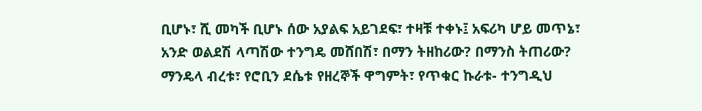ቢሆኑ፣ ሺ መካች ቢሆኑ ሰው አያልፍ አይገደፍ፣ ተዛቹ ተቀኑ፤ አፍሪካ ሆይ መጥኔ፣ አንድ ወልደሽ ላጣሽው ተንግዴ መሸበሽ፣ በማን ትዘከሪው? በማንስ ትጠሪው? ማንዴላ ብረቱ፣ የሮቢን ደሴቱ የዘረኞች ዋግምት፣ የጥቁር ኩራቱ- ተንግዲህ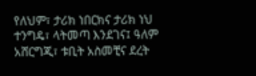የለህም፣ ታሪክ ነበርክና ታሪክ ነህ ተንግዴ፣ ላትመጣ እንደገና፤ ዓለም አሸርግጂ፣ ቱቢት አስመቺና ደረት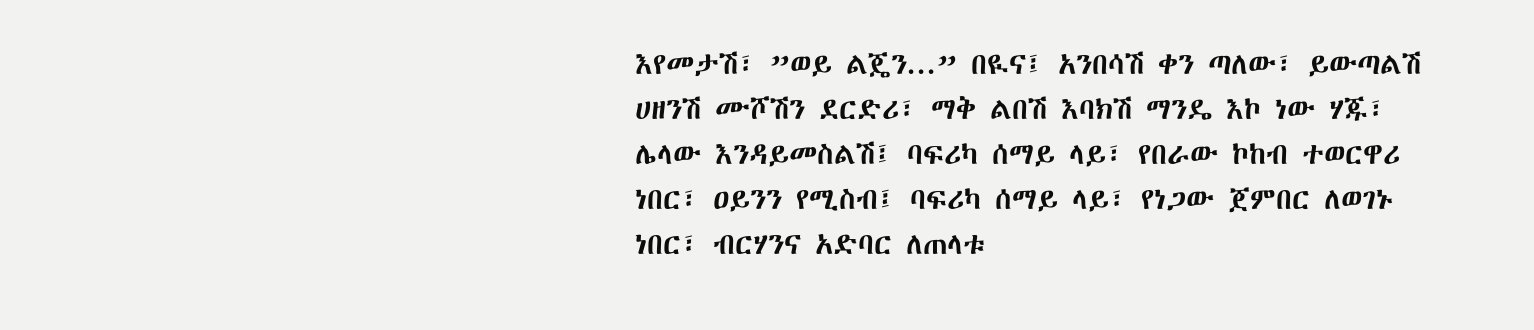እየመታሽ፣ ”ወይ ልጄን...” በዪና፤ አንበሳሽ ቀን ጣለው፣ ይውጣልሽ ሀዘንሽ ሙሾሽን ደርድሪ፣ ማቅ ልበሽ እባክሽ ማንዴ እኮ ነው ሃጁ፣ ሌላው እንዳይመስልሽ፤ ባፍሪካ ሰማይ ላይ፣ የበራው ኮከብ ተወርዋሪ ነበር፣ ዐይንን የሚስብ፤ ባፍሪካ ሰማይ ላይ፣ የነጋው ጀምበር ለወገኑ ነበር፣ ብርሃንና አድባር ለጠላቱ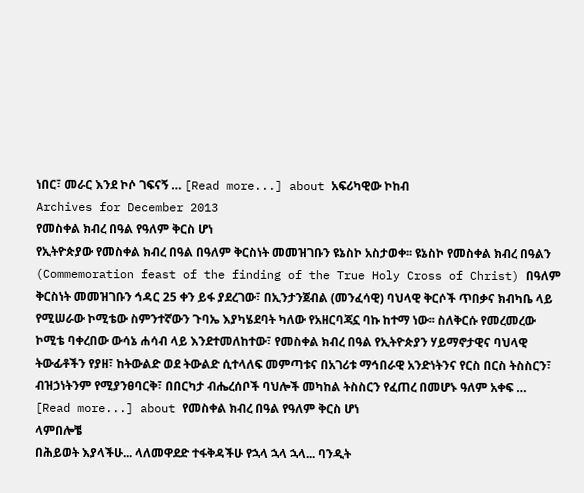ነበር፣ መራር እንደ ኮሶ ገፍናኝ … [Read more...] about አፍሪካዊው ኮከብ
Archives for December 2013
የመስቀል ክብረ በዓል የዓለም ቅርስ ሆነ
የኢትዮጵያው የመስቀል ክብረ በዓል በዓለም ቅርስነት መመዝገቡን ዩኔስኮ አስታወቀ፡፡ ዩኔስኮ የመስቀል ክብረ በዓልን (Commemoration feast of the finding of the True Holy Cross of Christ) በዓለም ቅርስነት መመዝገቡን ኅዳር 25 ቀን ይፋ ያደረገው፣ በኢንታንጀብል (መንፈሳዊ) ባህላዊ ቅርሶች ጥበቃና ክብካቤ ላይ የሚሠራው ኮሚቴው ስምንተኛውን ጉባኤ እያካሄደባት ካለው የአዘርባጃኗ ባኩ ከተማ ነው፡፡ ስለቅርሱ የመረመረው ኮሚቴ ባቀረበው ውሳኔ ሐሳብ ላይ እንደተመለከተው፣ የመስቀል ክብረ በዓል የኢትዮጵያን ሃይማኖታዊና ባህላዊ ትውፊቶችን የያዘ፣ ከትውልድ ወደ ትውልድ ሲተላለፍ መምጣቱና በአገሪቱ ማኅበራዊ አንድነትንና የርስ በርስ ትስስርን፣ ብዝኃነትንም የሚያንፀባርቅ፣ በበርካታ ብሔረሰቦች ባህሎች መካከል ትስስርን የፈጠረ በመሆኑ ዓለም አቀፍ … [Read more...] about የመስቀል ክብረ በዓል የዓለም ቅርስ ሆነ
ላምበሎቼ
በሕይወት እያላችሁ... ላለመዋደድ ተፋቅዳችሁ የኋላ ኋላ ኋላ... ባንዲት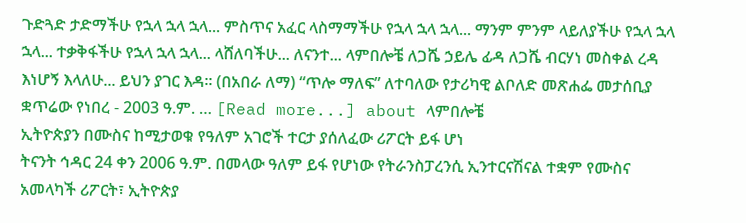ጉድጓድ ታድማችሁ የኋላ ኋላ ኋላ... ምስጥና አፈር ላስማማችሁ የኋላ ኋላ ኋላ... ማንም ምንም ላይለያችሁ የኋላ ኋላ ኋላ... ተቃቅፋችሁ የኋላ ኋላ ኋላ... ላሸለባችሁ... ለናንተ... ላምበሎቼ ለጋሼ ኃይሌ ፊዳ ለጋሼ ብርሃነ መስቀል ረዳ እነሆኝ እላለሁ... ይህን ያገር እዳ፡፡ (በአበራ ለማ) “ጥሎ ማለፍ” ለተባለው የታሪካዊ ልቦለድ መጽሐፌ መታሰቢያ ቋጥሬው የነበረ - 2003 ዓ.ም. … [Read more...] about ላምበሎቼ
ኢትዮጵያን በሙስና ከሚታወቁ የዓለም አገሮች ተርታ ያሰለፈው ሪፖርት ይፋ ሆነ
ትናንት ኅዳር 24 ቀን 2006 ዓ.ም. በመላው ዓለም ይፋ የሆነው የትራንስፓረንሲ ኢንተርናሽናል ተቋም የሙስና አመላካች ሪፖርት፣ ኢትዮጵያ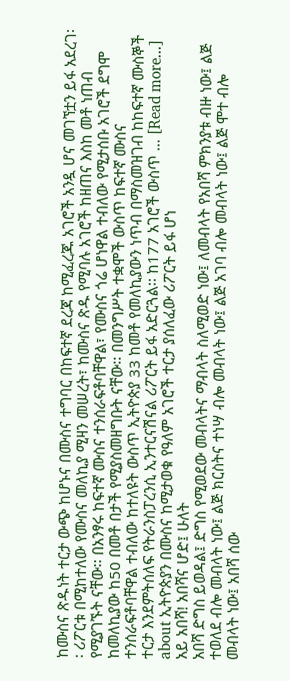ከሙስና ጽዱነት ተርታ ውጭ ከሆኑና በሙስና ተግባር በከፍተኛ ደረጃ ከሚፈረጁ አገሮች አንዷ ሆና መገኘቷን ይፋ አደረገ፡፡ ሪፖርቱ በሚከተለው የሙስና መለኪያ ሚዛን መሠረት፣ ከሙስና ጽዱ የሚባሉ አገሮች ከዘጠና እስከ መቶ ነጠብ የሚያገኙት ናቸው፡፡ በአንፃሩ ከፍተኛ ሙስና ተንሰራፍቶባቸዋል፣ የሙስና ጎሬ ሆነዋል ተብለው የሚታሰቡ አገሮች ደግሞ ከመለኪያው ከ50 በመቶ በታች የሚያስመዘግቡት ናቸው፡፡ በመንግሥት ተቋሞች ውስጥ ከፍተኛ ሙስና ተንሰራፍቶባቸዋል ተብለው ከተለዩት ውስጥ ኢትዮጵያ 33 ከመቶ የመለኪያውን ነጥብ በማስመዝገብ ከከፍተኛ ሙስኞች ተርታ እንደምትሰለፍ የትራንስፓረንሲ ኢንተርናሽናል ሪፖርት ይፋ አድርጓል፡፡ ከ177 አገሮች ውስጥ … [Read more...] about ኢትዮጵያን በሙስና ከሚታወቁ የዓለም አገሮች ተርታ ያሰለፈው ሪፖርት ይፋ ሆነ
አይ አበሻ! አበሻና ሆድ፤ ሁለት
አበሻ ድግስ ይወዳል፤ ድግስ የሚወደው መብላትና ማብላት ስለሚወድ ነው፤ ለመብላት የአበሻ ምክንያቱ ብዙ ነው፤ ልጅ ተወለደ ብሎ መብላት ነው፤ ልጅ ክርስትና ተነሣ ብሎ መብላት ነው፤ ልጅ አገባ ብሎ መብላት ነው፤ ልጅ ሞተ ብሎ መብላት ነው፤ አበሻ ሰው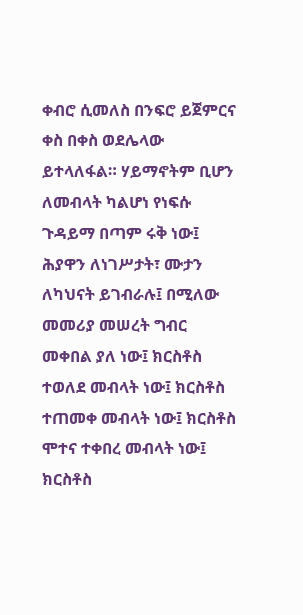ቀብሮ ሲመለስ በንፍሮ ይጀምርና ቀስ በቀስ ወደሌላው ይተላለፋል። ሃይማኖትም ቢሆን ለመብላት ካልሆነ የነፍሱ ጉዳይማ በጣም ሩቅ ነው፤ ሕያዋን ለነገሥታት፣ ሙታን ለካህናት ይገብራሉ፤ በሚለው መመሪያ መሠረት ግብር መቀበል ያለ ነው፤ ክርስቶስ ተወለደ መብላት ነው፤ ክርስቶስ ተጠመቀ መብላት ነው፤ ክርስቶስ ሞተና ተቀበረ መብላት ነው፤ ክርስቶስ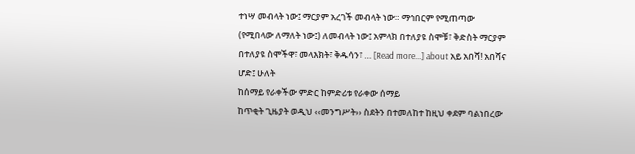ተነሣ መብላት ነው፤ ማርያም አረገች መብላት ነው። ማኅበርም የሚጠጣው (የሚበላው ለማለት ነው፤) ለመብላት ነው፤ አምላክ በተለያዩ ስሞቹ፣ ቅድስት ማርያም በተለያዩ ስሞችዋ፣ መላእክት፣ ቅዱሳን፣ … [Read more...] about አይ አበሻ! አበሻና ሆድ፤ ሁለት
ከሰማይ የራቀችው ምድር ከምድሪቱ የራቀው ሰማይ
ከጥቂት ጊዜያት ወዲህ ‹‹መንግሥት›› ስደትን በተመለከተ ከዚህ ቀደም ባልነበረው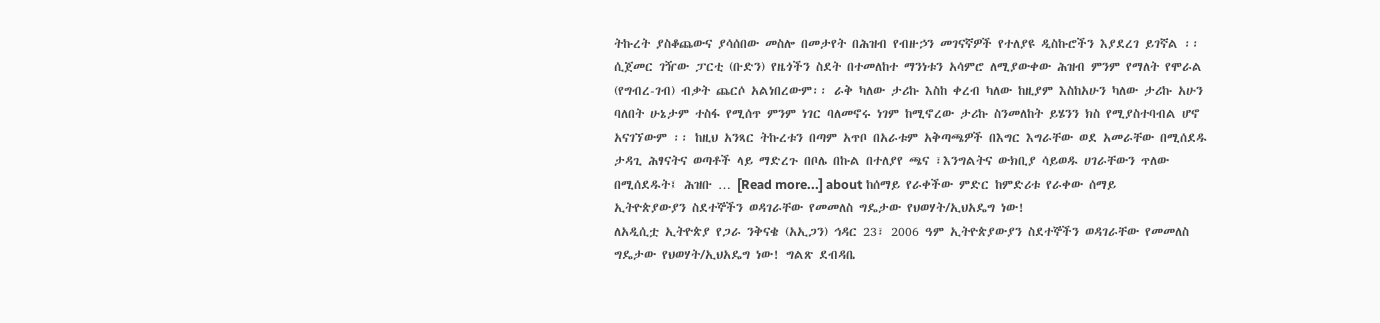ትኩረት ያስቆጨውና ያሳሰበው መስሎ በመታየት በሕዝብ የብዙኃን መገናኛዎች የተለያዩ ዲስኩሮችን እያደረገ ይገኛል ፡፡ ሲጀመር ገዥው ፓርቲ (ቡድን) የዜጎችን ስደት በተመለከተ ማንነቱን አሳምሮ ለሚያውቀው ሕዝብ ምንም የማለት የሞራል (የግብረ-ገብ) ብቃት ጨርሶ አልነበረውም፡፡ ራቅ ካለው ታሪኩ እስከ ቀረብ ካለው ከዚያም እስከአሁን ካለው ታሪኩ አሁን ባለበት ሁኔታም ተስፋ የሚሰጥ ምንም ነገር ባለመኖሩ ነገም ከሚኖረው ታሪኩ ስንመለከት ይሄንን ክስ የሚያስተባብል ሆኖ አናገኘውም ፡፡ ከዚህ አንጻር ትኩረቱን በጣም አጥቦ በአራቱም አቅጣጫዎች በእግር እግራቸው ወደ አመራቸው በሚሰደዱ ታዳጊ ሕፃናትና ወጣቶች ላይ ማድረጉ በቦሌ በኩል በተለያየ ጫና ፣እንግልትና ውክቢያ ሳይወዱ ሀገራቸውን ጥለው በሚሰደዱት፤ ሕዝቡ … [Read more...] about ከሰማይ የራቀችው ምድር ከምድሪቱ የራቀው ሰማይ
ኢትዮጵያውያን ስደተኞችን ወዳገራቸው የመመለስ ግዴታው የህወሃት/ኢህአዴግ ነው!
ለአዲሲቷ ኢትዮጵያ የጋራ ንቅናቄ (አኢጋን) ኅዳር 23፣ 2006 ዓም ኢትዮጵያውያን ስደተኞችን ወዳገራቸው የመመለስ ግዴታው የህወሃት/ኢህአዴግ ነው! ግልጽ ደብዳቤ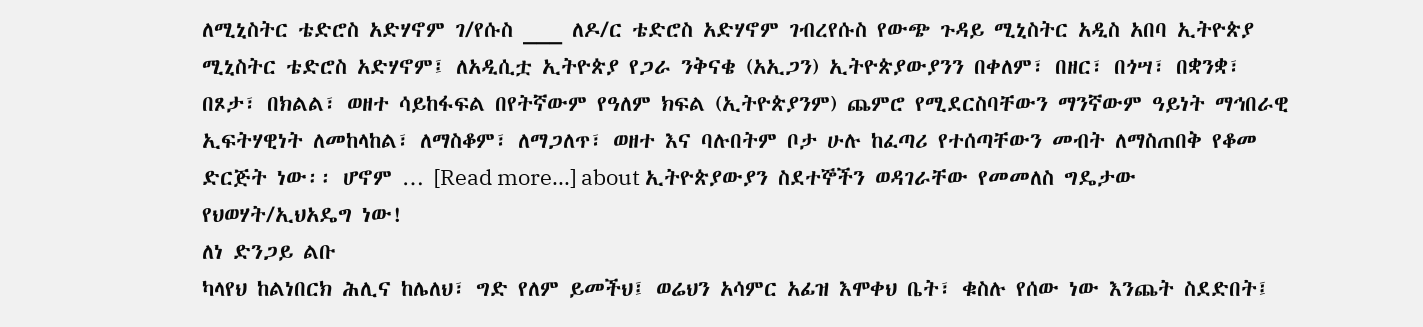ለሚኒስትር ቴድሮስ አድሃኖም ገ/የሱስ ___ ለዶ/ር ቴድሮስ አድሃኖም ገብረየሱስ የውጭ ጉዳይ ሚኒስትር አዲስ አበባ ኢትዮጵያ ሚኒስትር ቴድሮስ አድሃኖም፤ ለአዲሲቷ ኢትዮጵያ የጋራ ንቅናቄ (አኢጋን) ኢትዮጵያውያንን በቀለም፣ በዘር፣ በጎሣ፣ በቋንቋ፣ በጾታ፣ በክልል፣ ወዘተ ሳይከፋፍል በየትኛውም የዓለም ክፍል (ኢትዮጵያንም) ጨምሮ የሚደርስባቸውን ማንኛውም ዓይነት ማኅበራዊ ኢፍትሃዊነት ለመከላከል፣ ለማስቆም፣ ለማጋለጥ፣ ወዘተ እና ባሉበትም ቦታ ሁሉ ከፈጣሪ የተሰጣቸውን መብት ለማስጠበቅ የቆመ ድርጅት ነው፡፡ ሆኖም … [Read more...] about ኢትዮጵያውያን ስደተኞችን ወዳገራቸው የመመለስ ግዴታው የህወሃት/ኢህአዴግ ነው!
ለነ ድንጋይ ልቡ
ካላየህ ከልነበርክ ሕሊና ከሌለህ፣ ግድ የለም ይመችህ፤ ወሬህን አሳምር አፊዝ እሞቀህ ቤት፣ ቁስሉ የሰው ነው እንጨት ስደድበት፤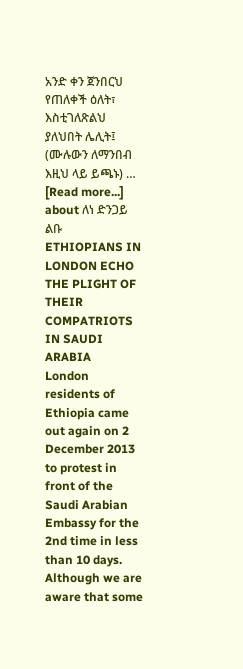አንድ ቀን ጀንበርህ የጠለቀች ዕለት፣ እስቲገለጽልህ ያለህበት ሌሊት፤ (ሙሉውን ለማንበብ እዚህ ላይ ይጫኑ) … [Read more...] about ለነ ድንጋይ ልቡ
ETHIOPIANS IN LONDON ECHO THE PLIGHT OF THEIR COMPATRIOTS IN SAUDI ARABIA
London residents of Ethiopia came out again on 2 December 2013 to protest in front of the Saudi Arabian Embassy for the 2nd time in less than 10 days. Although we are aware that some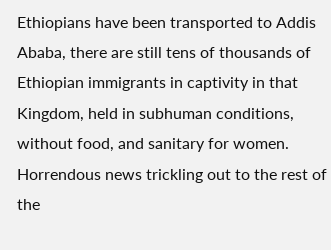Ethiopians have been transported to Addis Ababa, there are still tens of thousands of Ethiopian immigrants in captivity in that Kingdom, held in subhuman conditions, without food, and sanitary for women. Horrendous news trickling out to the rest of the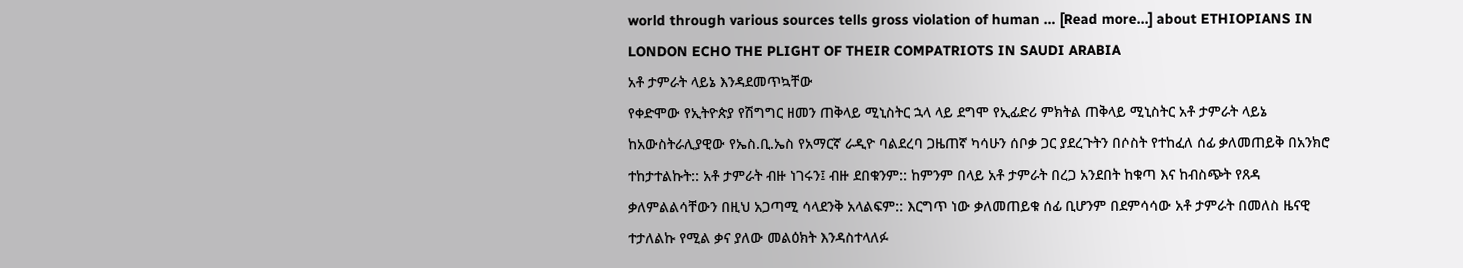world through various sources tells gross violation of human … [Read more...] about ETHIOPIANS IN LONDON ECHO THE PLIGHT OF THEIR COMPATRIOTS IN SAUDI ARABIA
አቶ ታምራት ላይኔ እንዳደመጥኳቸው
የቀድሞው የኢትዮጵያ የሽግግር ዘመን ጠቅላይ ሚኒስትር ኋላ ላይ ደግሞ የኢፊድሪ ምክትል ጠቅላይ ሚኒስትር አቶ ታምራት ላይኔ ከአውስትራሊያዊው የኤስ.ቢ.ኤስ የአማርኛ ራዲዮ ባልደረባ ጋዜጠኛ ካሳሁን ሰቦቃ ጋር ያደረጉትን በሶስት የተከፈለ ሰፊ ቃለመጠይቅ በአንክሮ ተከታተልኩት:: አቶ ታምራት ብዙ ነገሩን፤ ብዙ ደበቁንም:: ከምንም በላይ አቶ ታምራት በረጋ አንደበት ከቁጣ እና ከብስጭት የጸዳ ቃለምልልሳቸውን በዚህ አጋጣሚ ሳላደንቅ አላልፍም:: እርግጥ ነው ቃለመጠይቁ ሰፊ ቢሆንም በደምሳሳው አቶ ታምራት በመለስ ዜናዊ ተታለልኩ የሚል ቃና ያለው መልዕክት እንዳስተላለፉ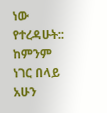ነው የተረዳሁት:: ከምንም ነገር በላይ አሁን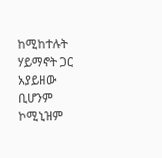ከሚከተሉት ሃይማኖት ጋር አያይዘው ቢሆንም ኮሚኒዝም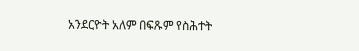አንደርዮት አለም በፍጹም የስሕተት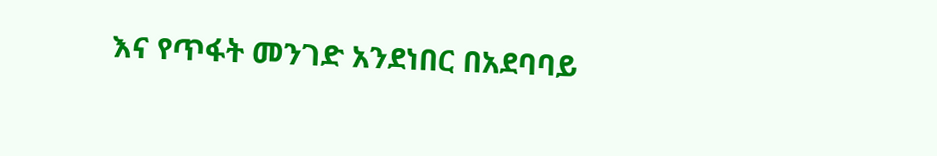እና የጥፋት መንገድ አንደነበር በአደባባይ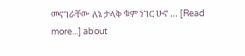መናገራቸው ለኔ ታላቅ ቁም ነገር ሁኖ … [Read more...] about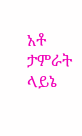አቶ ታምራት ላይኔ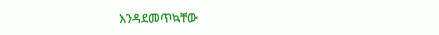እንዳደመጥኳቸው